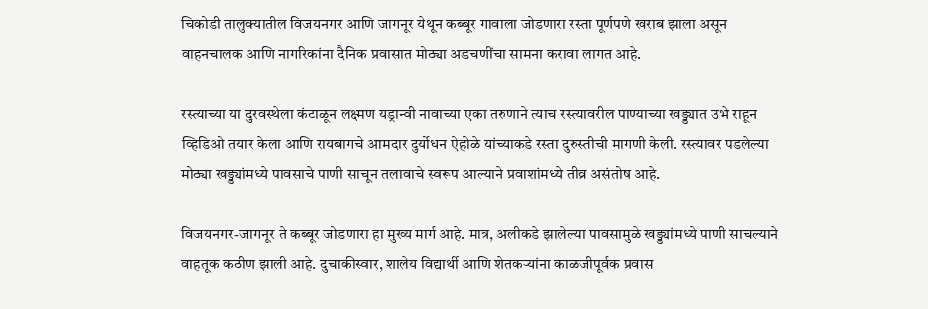चिकोडी तालुक्यातील विजयनगर आणि जागनूर येथून कब्बूर गावाला जोडणारा रस्ता पूर्णपणे खराब झाला असून वाहनचालक आणि नागरिकांना दैनिक प्रवासात मोठ्या अडचणींचा सामना करावा लागत आहे.

रस्त्याच्या या दुरवस्थेला कंटाळून लक्ष्मण यड्रान्वी नावाच्या एका तरुणाने त्याच रस्त्यावरील पाण्याच्या खड्ड्यात उभे राहून व्हिडिओ तयार केला आणि रायबागचे आमदार दुर्योधन ऐहोळे यांच्याकडे रस्ता दुरुस्तीची मागणी केली. रस्त्यावर पडलेल्या मोठ्या खड्ड्यांमध्ये पावसाचे पाणी साचून तलावाचे स्वरूप आल्याने प्रवाशांमध्ये तीव्र असंतोष आहे.

विजयनगर-जागनूर ते कब्बूर जोडणारा हा मुख्य मार्ग आहे. मात्र, अलीकडे झालेल्या पावसामुळे खड्ड्यांमध्ये पाणी साचल्याने वाहतूक कठीण झाली आहे. दुचाकीस्वार, शालेय विद्यार्थी आणि शेतकऱ्यांना काळजीपूर्वक प्रवास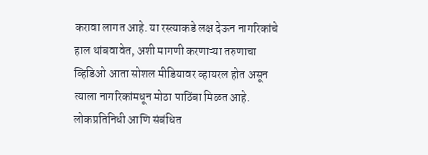करावा लागत आहे. या रस्त्याकडे लक्ष देऊन नागरिकांचे हाल थांबवावेत, अशी मागणी करणाऱ्या तरुणाचा व्हिडिओ आता सोशल मीडियावर व्हायरल होत असून त्याला नागरिकांमधून मोठा पाठिंबा मिळत आहे. लोकप्रतिनिधी आणि संबंधित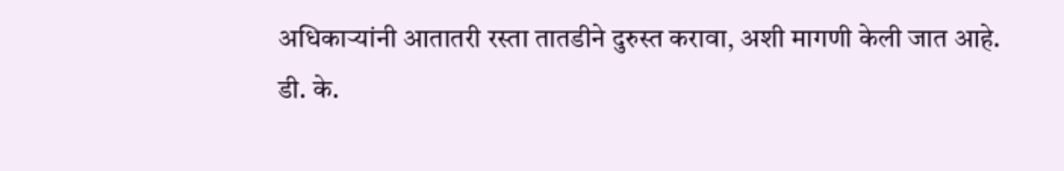अधिकाऱ्यांनी आतातरी रस्ता तातडीने दुरुस्त करावा, अशी मागणी केली जात आहे.
डी. के.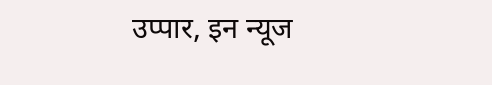उप्पार, इन न्यूज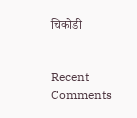चिकोडी


Recent Comments